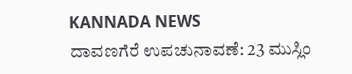KANNADA NEWS
ದಾವಣಗೆರೆ ಉಪಚುನಾವಣೆ: 23 ಮುಸ್ಲಿಂ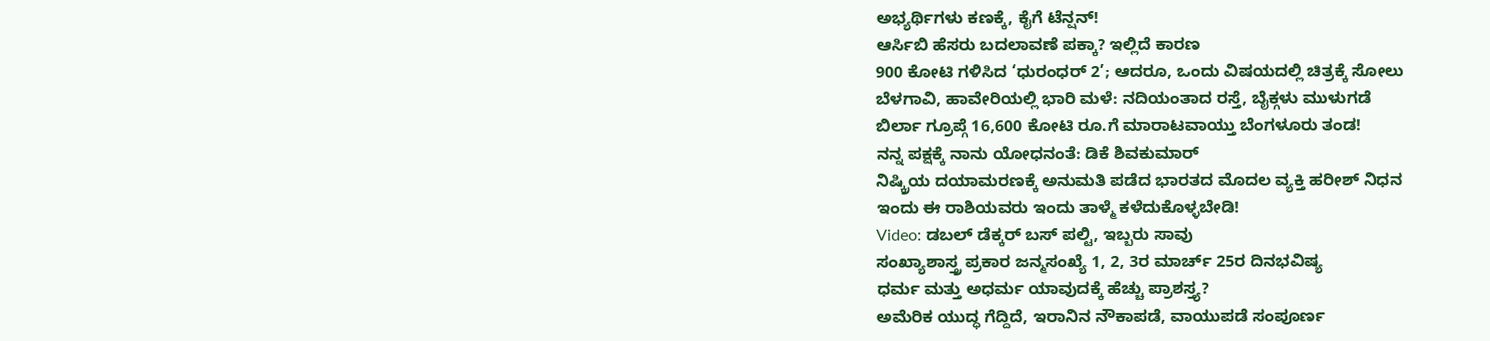ಅಭ್ಯರ್ಥಿಗಳು ಕಣಕ್ಕೆ, ಕೈಗೆ ಟೆನ್ಷನ್!
ಆರ್ಸಿಬಿ ಹೆಸರು ಬದಲಾವಣೆ ಪಕ್ಕಾ? ಇಲ್ಲಿದೆ ಕಾರಣ
900 ಕೋಟಿ ಗಳಿಸಿದ ‘ಧುರಂಧರ್ 2’; ಆದರೂ, ಒಂದು ವಿಷಯದಲ್ಲಿ ಚಿತ್ರಕ್ಕೆ ಸೋಲು
ಬೆಳಗಾವಿ, ಹಾವೇರಿಯಲ್ಲಿ ಭಾರಿ ಮಳೆ: ನದಿಯಂತಾದ ರಸ್ತೆ, ಬೈಕ್ಗಳು ಮುಳುಗಡೆ
ಬಿರ್ಲಾ ಗ್ರೂಪ್ಗೆ 16,600 ಕೋಟಿ ರೂ.ಗೆ ಮಾರಾಟವಾಯ್ತು ಬೆಂಗಳೂರು ತಂಡ!
ನನ್ನ ಪಕ್ಷಕ್ಕೆ ನಾನು ಯೋಧನಂತೆ: ಡಿಕೆ ಶಿವಕುಮಾರ್
ನಿಷ್ಕ್ರಿಯ ದಯಾಮರಣಕ್ಕೆ ಅನುಮತಿ ಪಡೆದ ಭಾರತದ ಮೊದಲ ವ್ಯಕ್ತಿ ಹರೀಶ್ ನಿಧನ
ಇಂದು ಈ ರಾಶಿಯವರು ಇಂದು ತಾಳ್ಮೆ ಕಳೆದುಕೊಳ್ಳಬೇಡಿ!
Video: ಡಬಲ್ ಡೆಕ್ಕರ್ ಬಸ್ ಪಲ್ಟಿ, ಇಬ್ಬರು ಸಾವು
ಸಂಖ್ಯಾಶಾಸ್ತ್ರ ಪ್ರಕಾರ ಜನ್ಮಸಂಖ್ಯೆ 1, 2, 3ರ ಮಾರ್ಚ್ 25ರ ದಿನಭವಿಷ್ಯ
ಧರ್ಮ ಮತ್ತು ಅಧರ್ಮ ಯಾವುದಕ್ಕೆ ಹೆಚ್ಚು ಪ್ರಾಶಸ್ತ್ಯ?
ಅಮೆರಿಕ ಯುದ್ಧ ಗೆದ್ದಿದೆ, ಇರಾನಿನ ನೌಕಾಪಡೆ, ವಾಯುಪಡೆ ಸಂಪೂರ್ಣ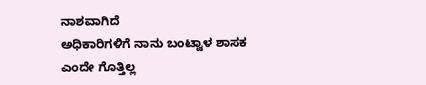ನಾಶವಾಗಿದೆ
ಅಧಿಕಾರಿಗಳಿಗೆ ನಾನು ಬಂಟ್ವಾಳ ಶಾಸಕ ಎಂದೇ ಗೊತ್ತಿಲ್ಲ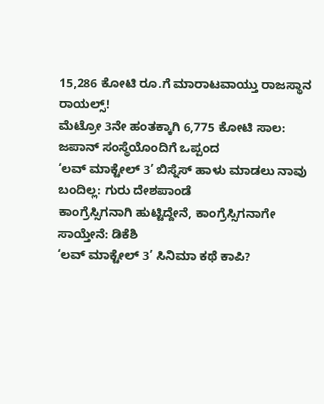15,286 ಕೋಟಿ ರೂ.ಗೆ ಮಾರಾಟವಾಯ್ತು ರಾಜಸ್ಥಾನ ರಾಯಲ್ಸ್!
ಮೆಟ್ರೋ 3ನೇ ಹಂತಕ್ಕಾಗಿ 6,775 ಕೋಟಿ ಸಾಲ: ಜಪಾನ್ ಸಂಸ್ಥೆಯೊಂದಿಗೆ ಒಪ್ಪಂದ
‘ಲವ್ ಮಾಕ್ಟೇಲ್ 3’ ಬಿಸ್ನೆಸ್ ಹಾಳು ಮಾಡಲು ನಾವು ಬಂದಿಲ್ಲ: ಗುರು ದೇಶಪಾಂಡೆ
ಕಾಂಗ್ರೆಸ್ಸಿಗನಾಗಿ ಹುಟ್ಟಿದ್ದೇನೆ, ಕಾಂಗ್ರೆಸ್ಸಿಗನಾಗೇ ಸಾಯ್ತೇನೆ: ಡಿಕೆಶಿ
‘ಲವ್ ಮಾಕ್ಟೇಲ್ 3’ ಸಿನಿಮಾ ಕಥೆ ಕಾಪಿ?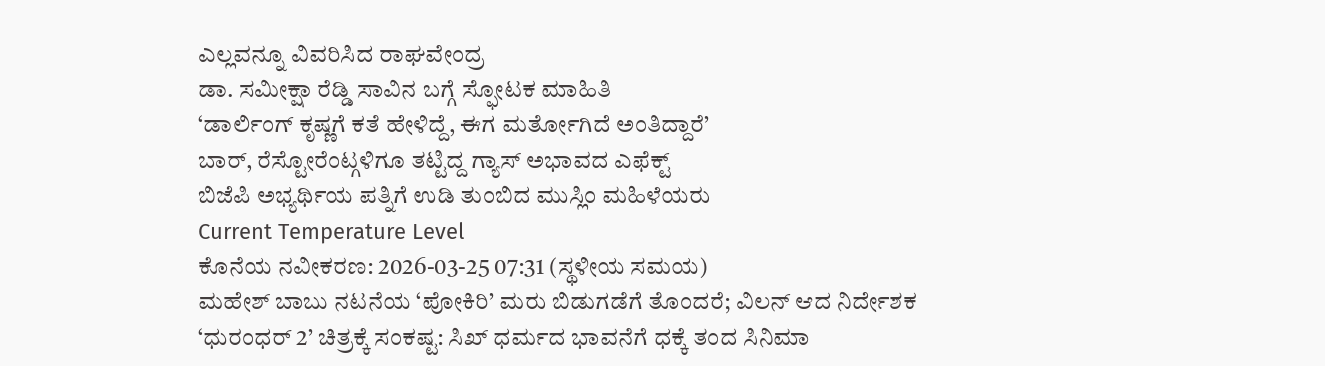ಎಲ್ಲವನ್ನೂ ವಿವರಿಸಿದ ರಾಘವೇಂದ್ರ
ಡಾ. ಸಮೀಕ್ಷಾ ರೆಡ್ಡಿ ಸಾವಿನ ಬಗ್ಗೆ ಸ್ಫೋಟಕ ಮಾಹಿತಿ
‘ಡಾರ್ಲಿಂಗ್ ಕೃಷ್ಣಗೆ ಕತೆ ಹೇಳಿದ್ದೆ, ಈಗ ಮರ್ತೋಗಿದೆ ಅಂತಿದ್ದಾರೆ’
ಬಾರ್, ರೆಸ್ಟೋರೆಂಟ್ಗಳಿಗೂ ತಟ್ಟಿದ್ದ ಗ್ಯಾಸ್ ಅಭಾವದ ಎಫೆಕ್ಟ್
ಬಿಜೆಪಿ ಅಭ್ಯರ್ಥಿಯ ಪತ್ನಿಗೆ ಉಡಿ ತುಂಬಿದ ಮುಸ್ಲಿಂ ಮಹಿಳೆಯರು
Current Temperature Level
ಕೊನೆಯ ನವೀಕರಣ: 2026-03-25 07:31 (ಸ್ಥಳೀಯ ಸಮಯ)
ಮಹೇಶ್ ಬಾಬು ನಟನೆಯ ‘ಪೋಕಿರಿ’ ಮರು ಬಿಡುಗಡೆಗೆ ತೊಂದರೆ; ವಿಲನ್ ಆದ ನಿರ್ದೇಶಕ
‘ಧುರಂಧರ್ 2’ ಚಿತ್ರಕ್ಕೆ ಸಂಕಷ್ಟ: ಸಿಖ್ ಧರ್ಮದ ಭಾವನೆಗೆ ಧಕ್ಕೆ ತಂದ ಸಿನಿಮಾ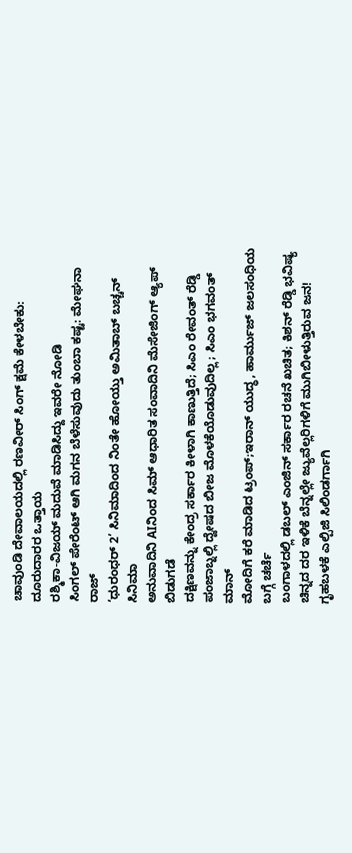ಚಾವುಂಡಿ ದೇವಾಲಯದಲ್ಲಿ ರಣವೀರ್ ಸಿಂಗ್ ಕ್ಷಮೆ ಕೇಳಬೇಕು: ದೂರುದಾರರ ಒತ್ತಾಯ
ರಶ್ಮಿಕಾ-ವಿಜಯ್ ಮದುವೆ ಮಾಡಿಸಿದ್ದು ಇವರೇ ನೋಡಿ
ಸಿಂಗಲ್ ಪೇರೆಂಟ್ ಆಗಿ ಮಗನ ಬೆಳೆಸುವುದು ತುಂಬಾ ಕಷ್ಟ: ಮೇಘನಾ ರಾಜ್
‘ಧುರಂಧರ್ 2’ ಸಿನಿಮಾದಿಂದ ನಿಂತೇ ಹೋಯ್ತು ಅಮಿತಾಬ್ ಬಚ್ಚನ್ ಸಿನಿಮಾ
ಅನುವಾದಿನಿ AIನಿಂದ ಸಿಮ್ ಆಧಾರಿತ ಸಂವಾದಿನಿ ಮೆಸೇಜಿಂಗ್ ಆ್ಯಪ್ ಬಿಡುಗಡೆ
ದಕ್ಷಿಣವನ್ನು ಕೇಂದ್ರ ಸರ್ಕಾರ ಕೀಳಾಗಿ ಕಾಣುತ್ತಿದೆ; ಸಿಎಂ ರೇವಂತ್ ರೆಡ್ಡಿ
ಪಂಜಾಬ್ನಲ್ಲಿ ದ್ವೇಷದ ಬೀಜ ಮೊಳಕೆಯೊಡುವುದಿಲ್ಲ; ಸಿಎಂ ಭಗವಂತ್ ಮಾನ್
ಮೋದಿಗೆ ಕರೆ ಮಾಡಿದ ಟ್ರಂಪ್;ಇರಾನ್ ಯುದ್ಧ, ಹಾರ್ಮುಜ್ ಜಲಸಂಧಿಯ ಬಗ್ಗೆ ಚರ್ಚೆ
ಬಂಗಾಳದಲ್ಲಿ ಡಬಲ್ ಎಂಜಿನ್ ಸರ್ಕಾರ ರಚನೆ ಖಚಿತ; ಕಿಶನ್ ರೆಡ್ಡಿ ಭವಿಷ್ಯ
ಚಿನ್ನದ ದರ ಇಳಿಕೆ ಬೆನ್ನಲ್ಲೇ ಜ್ಯುವೆಲ್ಲರಿಗಳಿಗೆ ಮುಗಿಬೀಳುತ್ತಿರುವ ಜನ!
ಗೃಹಬಳಕೆ ಎಲ್ಪಿಜಿ ಸಿಲಿಂಡರ್ಗಾಗಿ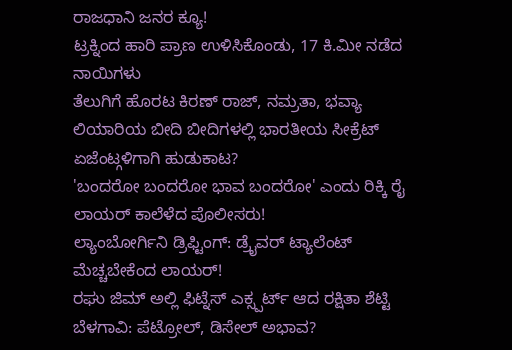ರಾಜಧಾನಿ ಜನರ ಕ್ಯೂ!
ಟ್ರಕ್ನಿಂದ ಹಾರಿ ಪ್ರಾಣ ಉಳಿಸಿಕೊಂಡು, 17 ಕಿ.ಮೀ ನಡೆದ ನಾಯಿಗಳು
ತೆಲುಗಿಗೆ ಹೊರಟ ಕಿರಣ್ ರಾಜ್, ನಮ್ರತಾ, ಭವ್ಯಾ
ಲಿಯಾರಿಯ ಬೀದಿ ಬೀದಿಗಳಲ್ಲಿ ಭಾರತೀಯ ಸೀಕ್ರೆಟ್ ಏಜೆಂಟ್ಗಳಿಗಾಗಿ ಹುಡುಕಾಟ?
'ಬಂದರೋ ಬಂದರೋ ಭಾವ ಬಂದರೋ' ಎಂದು ರಿಕ್ಕಿ ರೈ ಲಾಯರ್ ಕಾಲೆಳೆದ ಪೊಲೀಸರು!
ಲ್ಯಾಂಬೋರ್ಗಿನಿ ಡ್ರಿಫ್ಟಿಂಗ್: ಡ್ರೈವರ್ ಟ್ಯಾಲೆಂಟ್ ಮೆಚ್ಚಬೇಕೆಂದ ಲಾಯರ್!
ರಘು ಜಿಮ್ ಅಲ್ಲಿ ಫಿಟ್ನೆಸ್ ಎಕ್ಸ್ಪರ್ಟ್ ಆದ ರಕ್ಷಿತಾ ಶೆಟ್ಟಿ
ಬೆಳಗಾವಿ: ಪೆಟ್ರೋಲ್, ಡಿಸೇಲ್ ಅಭಾವ?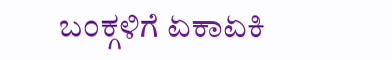ಬಂಕ್ಗಳಿಗೆ ಏಕಾಏಕಿ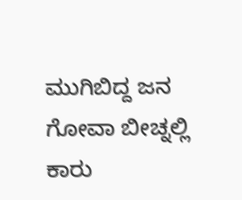ಮುಗಿಬಿದ್ದ ಜನ
ಗೋವಾ ಬೀಚ್ನಲ್ಲಿ ಕಾರು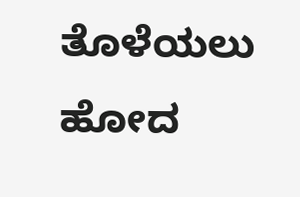ತೊಳೆಯಲು ಹೋದ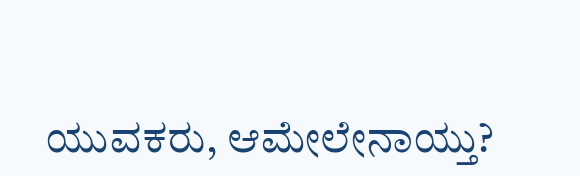ಯುವಕರು, ಆಮೇಲೇನಾಯ್ತು?